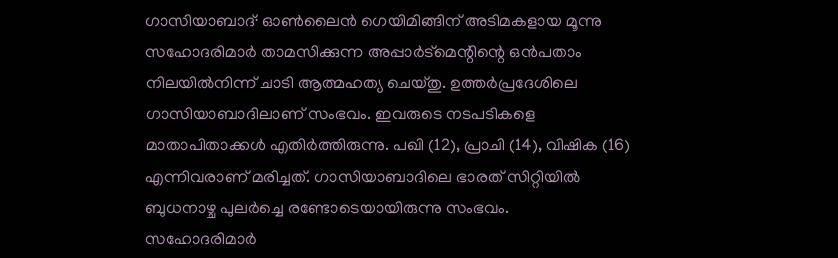ഗാസിയാബാദ്∙ ഓൺലൈൻ ഗെയിമിങ്ങിന് അടിമകളായ മൂന്നു സഹോദരിമാർ താമസിക്കുന്ന അപ്പാർട്മെന്റിന്റെ ഒൻപതാം നിലയിൽനിന്ന് ചാടി ആത്മഹത്യ ചെയ്തു. ഉത്തർപ്രദേശിലെ ഗാസിയാബാദിലാണ് സംഭവം. ഇവരുടെ നടപടികളെ മാതാപിതാക്കൾ എതിർത്തിരുന്നു. പഖി (12), പ്രാചി (14), വിഷിക (16) എന്നിവരാണ് മരിച്ചത്. ഗാസിയാബാദിലെ ഭാരത് സിറ്റിയിൽ ബുധനാഴ്ച പുലർച്ചെ രണ്ടോടെയായിരുന്നു സംഭവം.
സഹോദരിമാർ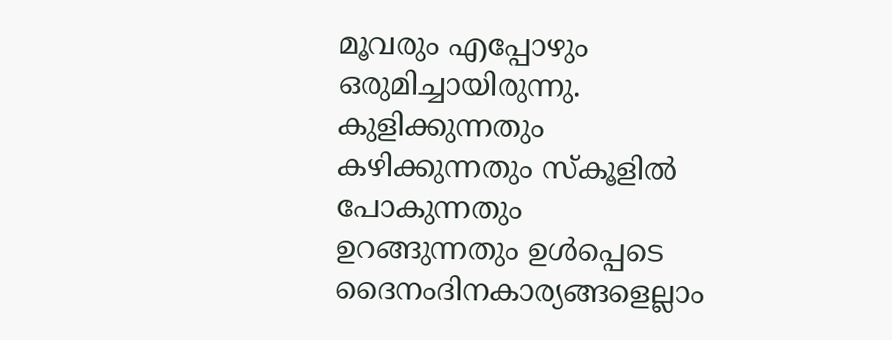മൂവരും എപ്പോഴും ഒരുമിച്ചായിരുന്നു. കുളിക്കുന്നതും കഴിക്കുന്നതും സ്കൂളിൽ പോകുന്നതും ഉറങ്ങുന്നതും ഉൾപ്പെടെ ദൈനംദിനകാര്യങ്ങളെല്ലാം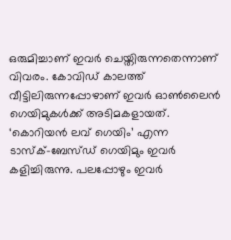ഒരുമിച്ചാണ് ഇവർ ചെയ്തിരുന്നതെന്നാണ് വിവരം. കോവിഡ് കാലത്ത് വീട്ടിലിരുന്നപ്പോഴാണ് ഇവർ ഓൺലൈൻ ഗെയിമുകൾക്ക് അടിമകളായത്. ‘കൊറിയൻ ലവ് ഗെയിം’ എന്ന ടാസ്ക്–ബേസ്ഡ് ഗെയിമും ഇവർ കളിച്ചിരുന്നു. പലപ്പോഴും ഇവർ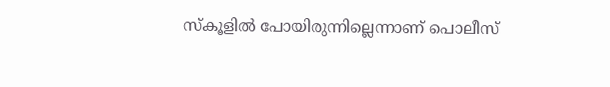സ്കൂളിൽ പോയിരുന്നില്ലെന്നാണ് പൊലീസ്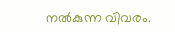നൽകുന്ന വിവരം.